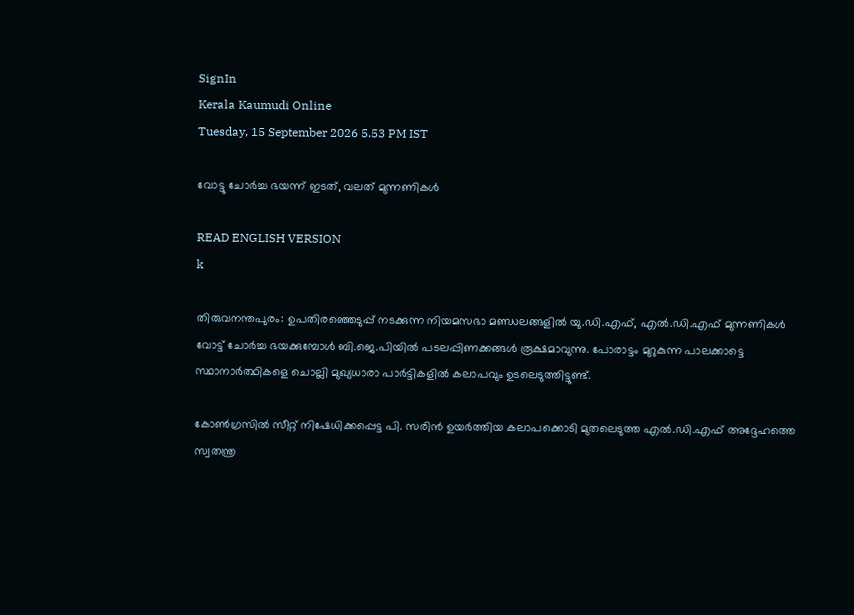SignIn
Kerala Kaumudi Online
Tuesday, 15 September 2026 5.53 PM IST

വോട്ടു ചോർച്ച ഭയന്ന് ഇടത്, വലത് മുന്നണികൾ

READ ENGLISH VERSION
k

തിരുവനന്തപുരം: ഉപതിരഞ്ഞെടുപ്പ് നടക്കുന്ന നിയമസഭാ മണ്ഡലങ്ങളിൽ യു.ഡി.എഫ്, എൽ.ഡി.എഫ് മുന്നണികൾ വോട്ട് ചോർച്ച ഭയക്കുമ്പോൾ ബി.ജെ.പിയിൽ പടലപ്പിണക്കങ്ങൾ രൂക്ഷമാവുന്നു. പോരാട്ടം മുറുകുന്ന പാലക്കാട്ടെ സ്ഥാനാർത്ഥികളെ ചൊല്ലി മുഖ്യധാരാ പാർട്ടികളിൽ കലാപവും ഉടലെടുത്തിട്ടുണ്ട്.

കോൺഗ്രസിൽ സീറ്റ് നിഷേധിക്കപ്പെട്ട പി. സരിൻ ഉയർത്തിയ കലാപക്കൊടി മുതലെടുത്ത എൽ.ഡി.എഫ് അദ്ദേഹത്തെ സ്വതന്ത്ര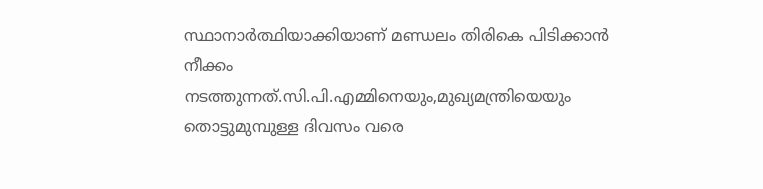സ്ഥാനാർത്ഥിയാക്കിയാണ് മണ്ഡലം തിരികെ പിടിക്കാൻ നീക്കം നടത്തുന്നത്.സി.പി.എമ്മിനെയും,മുഖ്യമന്ത്രിയെയും തൊട്ടുമുമ്പുള്ള ദിവസം വരെ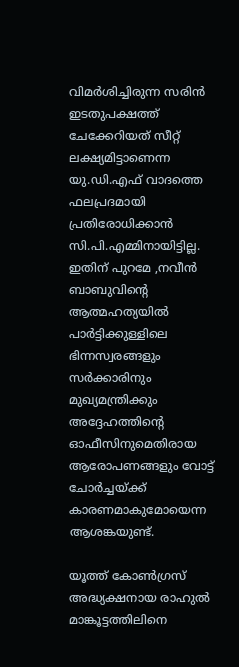വിമർശിച്ചിരുന്ന സരിൻ ഇടതുപക്ഷത്ത് ചേക്കേറിയത് സീറ്റ് ലക്ഷ്യമിട്ടാണെന്ന യു.ഡി.എഫ് വാദത്തെ ഫലപ്രദമായി പ്രതിരോധിക്കാൻ സി.പി.എമ്മിനായിട്ടില്ല. ഇതിന് പുറമേ ,നവീൻ ബാബുവിന്റെ ആത്മഹത്യയിൽ പാർട്ടിക്കുള്ളിലെ ഭിന്നസ്വരങ്ങളും സർക്കാരിനും മുഖ്യമന്ത്രിക്കും അദ്ദേഹത്തിന്റെ ഓഫീസിനുമെതിരായ ആരോപണങ്ങളും വോട്ട് ചോർച്ചയ്ക്ക് കാരണമാകുമോയെന്ന ആശങ്കയുണ്ട്.

യൂത്ത് കോൺഗ്രസ് അദ്ധ്യക്ഷനായ രാഹുൽ മാങ്കൂട്ടത്തിലിനെ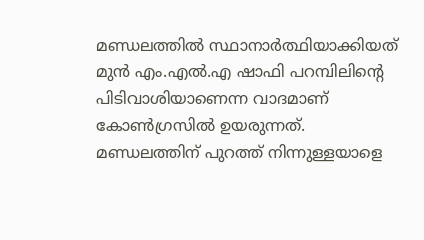മണ്ഡലത്തിൽ സ്ഥാനാർത്ഥിയാക്കിയത് മുൻ എം.എൽ.എ ഷാഫി പറമ്പിലിന്റെ പിടിവാശിയാണെന്ന വാദമാണ് കോൺഗ്രസിൽ ഉയരുന്നത്. മണ്ഡലത്തിന് പുറത്ത് നിന്നുള്ളയാളെ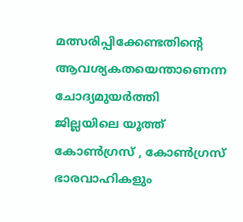മത്സരിപ്പിക്കേണ്ടതിന്റെ ആവശ്യകതയെന്താണെന്ന ചോദ്യമുയർത്തി ജില്ലയിലെ യൂത്ത് കോൺഗ്രസ് , കോൺഗ്രസ് ഭാരവാഹികളും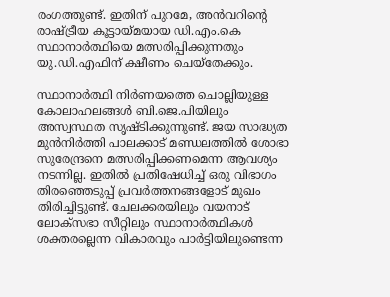രംഗത്തുണ്ട്. ഇതിന് പുറമേ, അൻവറിന്റെ രാഷ്ട്രീയ കൂട്ടായ്മയായ ഡി.എം.കെ സ്ഥാനാർത്ഥിയെ മത്സരിപ്പിക്കുന്നതും യു.ഡി.എഫിന് ക്ഷീണം ചെയ്‌തേക്കും.

സ്ഥാനാർത്ഥി നിർണയത്തെ ചൊല്ലിയുള്ള കോലാഹലങ്ങൾ ബി.ജെ.പിയിലും അസ്വസ്ഥത സൃഷ്ടിക്കുന്നുണ്ട്. ജയ സാദ്ധ്യത മുൻനിർത്തി പാലക്കാട് മണ്ഡലത്തിൽ ശോഭാ സുരേന്ദ്രനെ മത്സരിപ്പിക്കണമെന്ന ആവശ്യം നടന്നില്ല. ഇതിൽ പ്രതിഷേധിച്ച് ഒരു വിഭാഗം തിരഞ്ഞെടുപ്പ് പ്രവർത്തനങ്ങളോട് മുഖം തിരിച്ചിട്ടുണ്ട്. ചേലക്കരയിലും വയനാട് ലോക്സഭാ സീറ്റിലും സ്ഥാനാർത്ഥികൾ ശക്തരല്ലെന്ന വികാരവും പാർട്ടിയിലുണ്ടെന്ന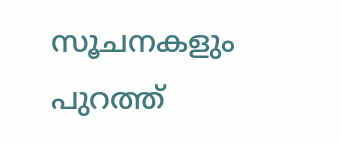സൂചനകളും പുറത്ത്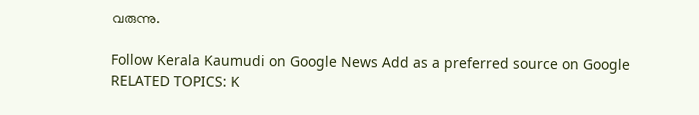വരുന്നു.

Follow Kerala Kaumudi on Google News Add as a preferred source on Google
RELATED TOPICS: K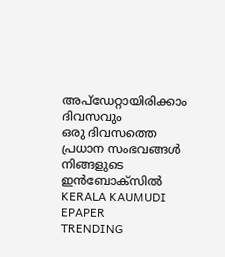അപ്ഡേറ്റായിരിക്കാം ദിവസവും
ഒരു ദിവസത്തെ പ്രധാന സംഭവങ്ങൾ നിങ്ങളുടെ ഇൻബോക്സിൽ
KERALA KAUMUDI EPAPER
TRENDING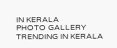IN KERALA
PHOTO GALLERY
TRENDING IN KERALA